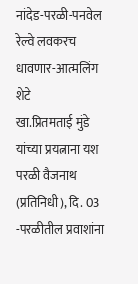नांदेड-परळी-पनवेल रेल्वे लवकरच धावणार-आत्मलिंग शेटे
खा.प्रितमताई मुंडे यांच्या प्रयत्नाना यश
परळी वैजनाथ (प्रतिनिधी), दि. 03 -परळीतील प्रवाशांना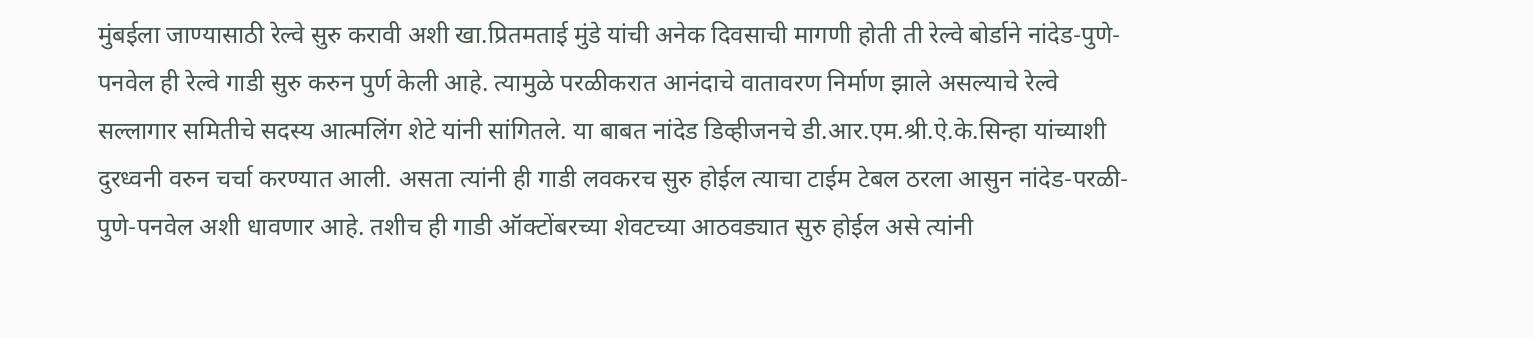मुंबईला जाण्यासाठी रेल्वे सुरु करावी अशी खा.प्रितमताई मुंडे यांची अनेक दिवसाची मागणी होती ती रेल्वे बोर्डाने नांदेड-पुणे-पनवेल ही रेल्वे गाडी सुरु करुन पुर्ण केली आहे. त्यामुळे परळीकरात आनंदाचे वातावरण निर्माण झाले असल्याचे रेल्वे सल्लागार समितीचे सदस्य आत्मलिंग शेटे यांनी सांगितले. या बाबत नांदेड डिव्हीजनचे डी.आर.एम.श्री.ऐ.के.सिन्हा यांच्याशी दुरध्वनी वरुन चर्चा करण्यात आली. असता त्यांनी ही गाडी लवकरच सुरु होईल त्याचा टाईम टेबल ठरला आसुन नांदेड-परळी-पुणे-पनवेल अशी धावणार आहे. तशीच ही गाडी ऑक्टोंबरच्या शेवटच्या आठवड्यात सुरु होईल असे त्यांनी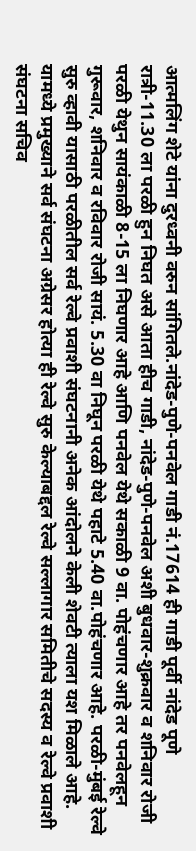आत्मलिंग शेटे यांना दुरध्वनी वरुन सांगितले.नांदेड-पुणे-पनवेल गाडी नं.17614 ही गाडी पूर्वी नांदेड पूणे रात्री-11.30 ला परळी हुन निघत असे आता हीच गाडी, नांदेड-पुणे-पनवेल अशी बुधवार-शुक्रवार व शनिवार रोजी परळी येथुन सायंकाळी 8-15 ला निघणार आहे आणि पनवेल येथे सकाळी 9 वा. पोहंचणार आहे तर पनवेलहून गुरूवार, शनिवार व रविवार रोजी सायं. 5.30 वा निघून परळी येथे पहाटे 5.40 वा.पोहंचणार आहे. परळी-मुंबई रेल्वे सुरु व्हावी यासाठी परळीतील सर्व रेल्वे प्रवाशी संघटनानी अनेक आंदोलने केली शेवटी त्याला यश मिळाले आहे. यामध्ये प्रमुख्याने सर्व संघटना अग्रेसर होत्या ही रेल्वे सुरु केल्याबद्दल रेल्वे सल्लागार समितीचे सदस्य व रेल्वे प्रवाशी संघटना सचिव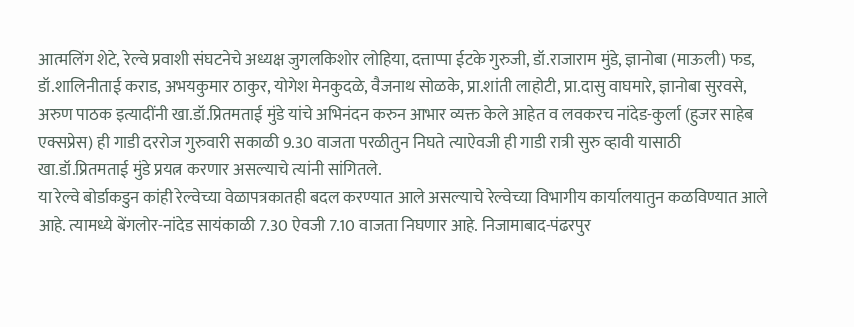आत्मलिंग शेटे, रेल्वे प्रवाशी संघटनेचे अध्यक्ष जुगलकिशोर लोहिया, दत्ताप्पा ईटके गुरुजी, डॉ.राजाराम मुंडे, ज्ञानोबा (माऊली) फड, डॉ.शालिनीताई कराड, अभयकुमार ठाकुर, योगेश मेनकुदळे, वैजनाथ सोळके, प्रा.शांती लाहोटी, प्रा.दासु वाघमारे, ज्ञानोबा सुरवसे, अरुण पाठक इत्यादींनी खा.डॉ.प्रितमताई मुंडे यांचे अभिनंदन करुन आभार व्यक्त केले आहेत व लवकरच नांदेड-कुर्ला (हुजर साहेब एक्सप्रेस) ही गाडी दररोज गुरुवारी सकाळी 9.30 वाजता परळीतुन निघते त्याऐवजी ही गाडी रात्री सुरु व्हावी यासाठी खा.डॉ.प्रितमताई मुंडे प्रयत्न करणार असल्याचे त्यांनी सांगितले.
या रेल्वे बोर्डाकडुन कांही रेल्वेच्या वेळापत्रकातही बदल करण्यात आले असल्याचे रेल्वेच्या विभागीय कार्यालयातुन कळविण्यात आले आहे. त्यामध्ये बेंगलोर-नांदेड सायंकाळी 7.30 ऐवजी 7.10 वाजता निघणार आहे. निजामाबाद-पंढरपुर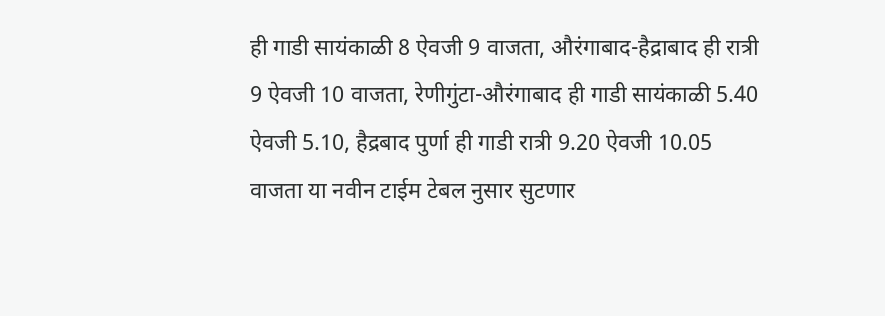ही गाडी सायंकाळी 8 ऐवजी 9 वाजता, औरंगाबाद-हैद्राबाद ही रात्री 9 ऐवजी 10 वाजता, रेणीगुंटा-औरंगाबाद ही गाडी सायंकाळी 5.40 ऐवजी 5.10, हैद्रबाद पुर्णा ही गाडी रात्री 9.20 ऐवजी 10.05 वाजता या नवीन टाईम टेबल नुसार सुटणार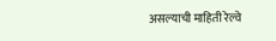असल्याची माहिती रेल्वे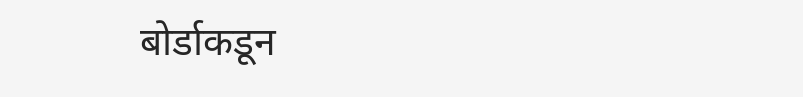बोर्डाकडून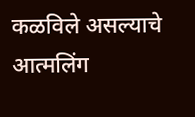कळविले असल्याचे आत्मलिंग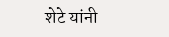शेटे यांनी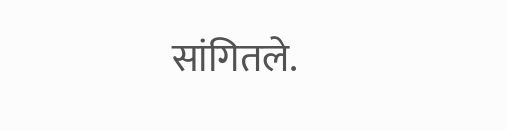सांगितले.